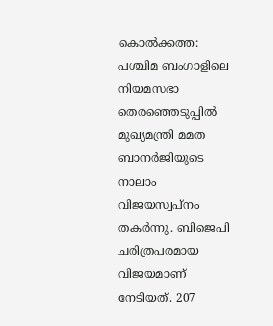കൊൽക്കത്ത: പശ്ചിമ ബംഗാളിലെ നിയമസഭാ തെരഞ്ഞെടുപ്പിൽ മുഖ്യമന്ത്രി മമത ബാനർജിയുടെ നാലാം വിജയസ്വപ്നം തകർന്നു. ബിജെപി ചരിത്രപരമായ വിജയമാണ് നേടിയത്. 207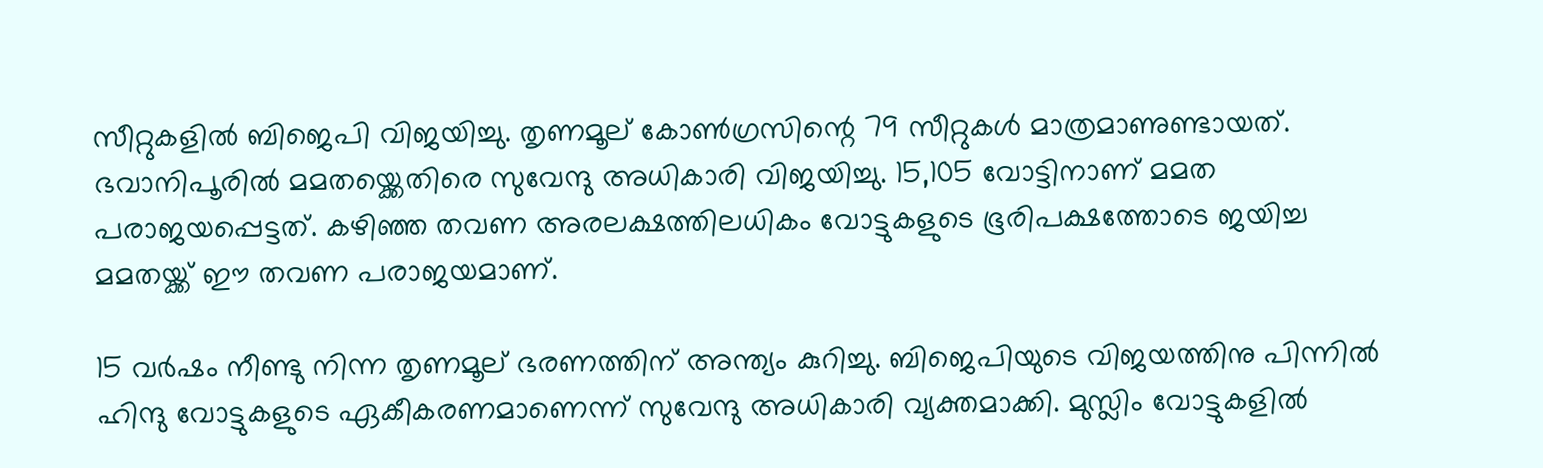സീറ്റുകളിൽ ബിജെപി വിജയിച്ചു. തൃണമൂല് കോൺഗ്രസിന്റെ 79 സീറ്റുകൾ മാത്രമാണുണ്ടായത്. ഭവാനിപൂരിൽ മമതയ്ക്കെതിരെ സുവേന്ദു അധികാരി വിജയിച്ചു. 15,105 വോട്ടിനാണ് മമത പരാജയപ്പെട്ടത്. കഴിഞ്ഞ തവണ അരലക്ഷത്തിലധികം വോട്ടുകളുടെ ഭൂരിപക്ഷത്തോടെ ജയിച്ച മമതയ്ക്ക് ഈ തവണ പരാജയമാണ്.

15 വർഷം നീണ്ടു നിന്ന തൃണമൂല് ഭരണത്തിന് അന്ത്യം കുറിച്ചു. ബിജെപിയുടെ വിജയത്തിനു പിന്നിൽ ഹിന്ദു വോട്ടുകളുടെ ഏകീകരണമാണെന്ന് സുവേന്ദു അധികാരി വ്യക്തമാക്കി. മുസ്ലിം വോട്ടുകളിൽ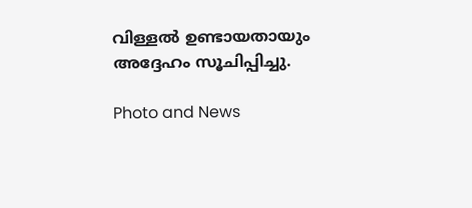വിള്ളൽ ഉണ്ടായതായും അദ്ദേഹം സൂചിപ്പിച്ചു.

Photo and News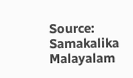Source: Samakalika Malayalam